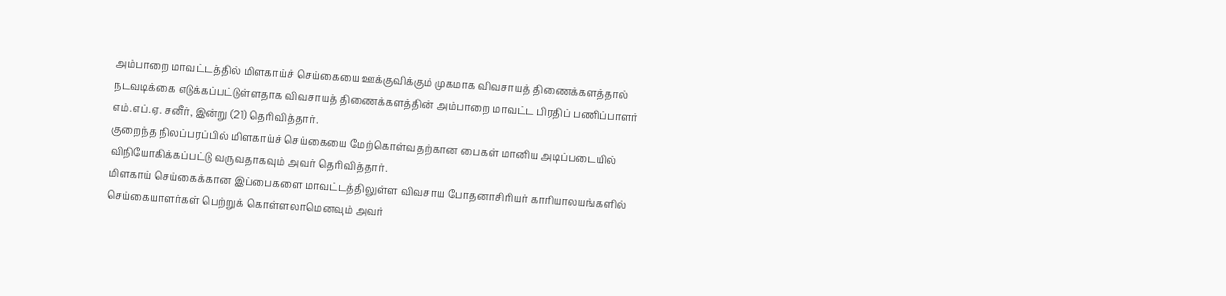அம்பாறை மாவட்டத்தில் மிளகாய்ச் செய்கையை ஊக்குவிக்கும் முகமாக விவசாயத் திணைக்களத்தால் நடவடிக்கை எடுக்கப்பட்டுள்ளதாக விவசாயத் திணைக்களத்தின் அம்பாறை மாவட்ட பிரதிப் பணிப்பாளர் எம்.எப்.ஏ. சனீர், இன்று (21) தெரிவித்தார்.
குறைந்த நிலப்பரப்பில் மிளகாய்ச் செய்கையை மேற்கொள்வதற்கான பைகள் மானிய அடிப்படையில் விநியோகிக்கப்பட்டு வருவதாகவும் அவர் தெரிவித்தார்.
மிளகாய் செய்கைக்கான இப்பைகளை மாவட்டத்திலுள்ள விவசாய போதனாசிரியர் காரியாலயங்களில் செய்கையாளர்கள் பெற்றுக் கொள்ளலாமெனவும் அவர்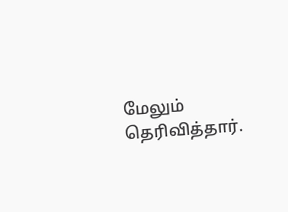மேலும் தெரிவித்தார்.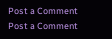Post a Comment
Post a Comment